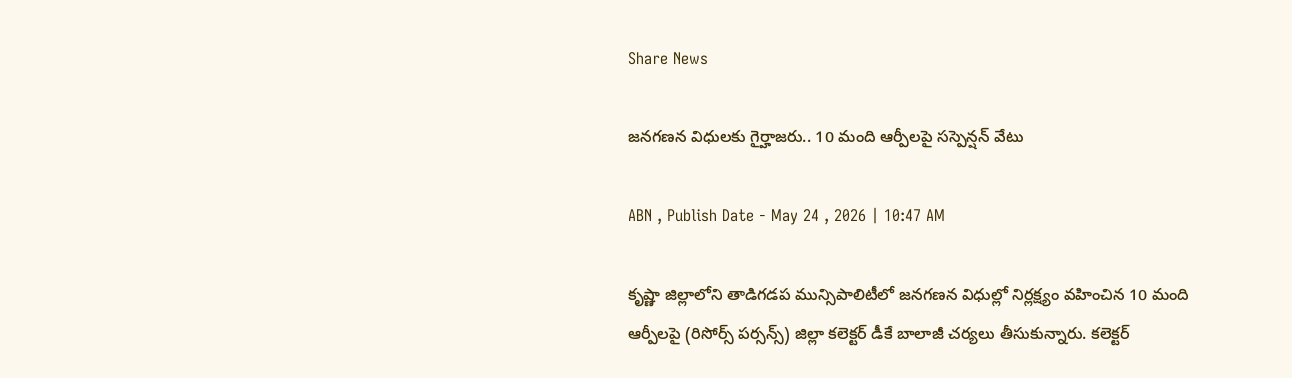Share News

జనగణన విధులకు గైర్హాజరు.. 10 మంది ఆర్పీలపై సస్పెన్షన్ వేటు

ABN , Publish Date - May 24 , 2026 | 10:47 AM

కృష్ణా జిల్లాలోని తాడిగడప మున్సిపాలిటీలో జనగణన విధుల్లో నిర్లక్ష్యం వహించిన 10 మంది ఆర్పీలపై (రిసోర్స్ పర్సన్స్) జిల్లా కలెక్టర్ డీకే బాలాజీ చర్యలు తీసుకున్నారు. కలెక్టర్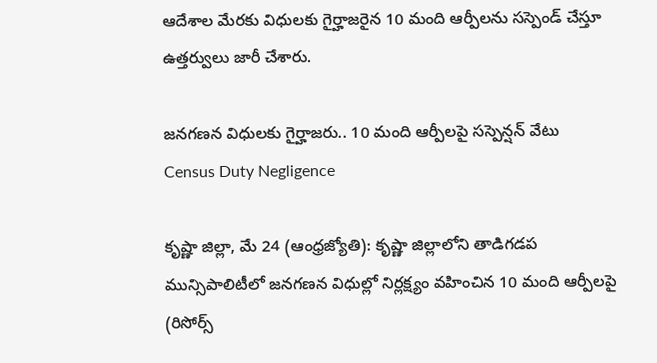ఆదేశాల మేరకు విధులకు గైర్హాజరైన 10 మంది ఆర్పీలను సస్పెండ్ చేస్తూ ఉత్తర్వులు జారీ చేశారు.

జనగణన విధులకు గైర్హాజరు.. 10 మంది ఆర్పీలపై సస్పెన్షన్ వేటు
Census Duty Negligence

కృష్ణా జిల్లా, మే 24 (ఆంధ్రజ్యోతి): కృష్ణా జిల్లాలోని తాడిగడప మున్సిపాలిటీలో జనగణన విధుల్లో నిర్లక్ష్యం వహించిన 10 మంది ఆర్పీలపై (రిసోర్స్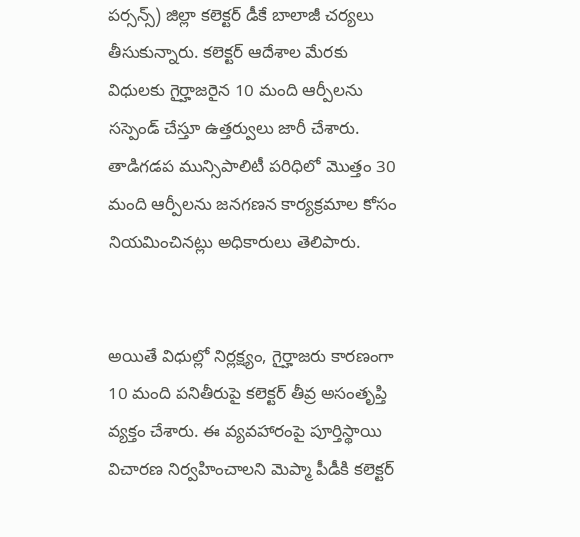పర్సన్స్) జిల్లా కలెక్టర్ డీకే బాలాజీ చర్యలు తీసుకున్నారు. కలెక్టర్ ఆదేశాల మేరకు విధులకు గైర్హాజరైన 10 మంది ఆర్పీలను సస్పెండ్ చేస్తూ ఉత్తర్వులు జారీ చేశారు. తాడిగడప మున్సిపాలిటీ పరిధిలో మొత్తం 30 మంది ఆర్పీలను జనగణన కార్యక్రమాల కోసం నియమించినట్లు అధికారులు తెలిపారు.


అయితే విధుల్లో నిర్లక్ష్యం, గైర్హాజరు కారణంగా 10 మంది పనితీరుపై కలెక్టర్ తీవ్ర అసంతృప్తి వ్యక్తం చేశారు. ఈ వ్యవహారంపై పూర్తిస్థాయి విచారణ నిర్వహించాలని మెప్మా పీడీకి కలెక్టర్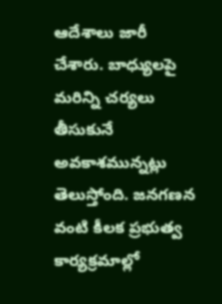ఆదేశాలు జారీ చేశారు. బాధ్యులపై మరిన్ని చర్యలు తీసుకునే అవకాశమున్నట్లు తెలుస్తోంది. జనగణన వంటి కీలక ప్రభుత్వ కార్యక్రమాల్లో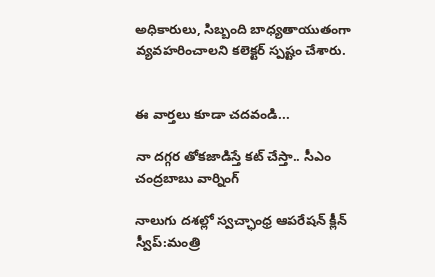అధికారులు, సిబ్బంది బాధ్యతాయుతంగా వ్యవహరించాలని కలెక్టర్ స్పష్టం చేశారు.


ఈ వార్తలు కూడా చదవండి...

నా దగ్గర తోకజాడిస్తే కట్ చేస్తా.. సీఎం చంద్రబాబు వార్నింగ్

నాలుగు దశల్లో స్వచ్ఛాంధ్ర ఆపరేషన్ క్లీన్ స్వీప్:మంత్రి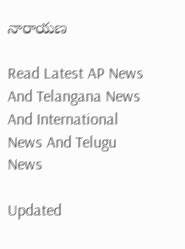నారాయణ

Read Latest AP News And Telangana News And International News And Telugu News

Updated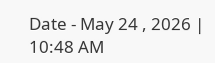Date - May 24 , 2026 | 10:48 AM